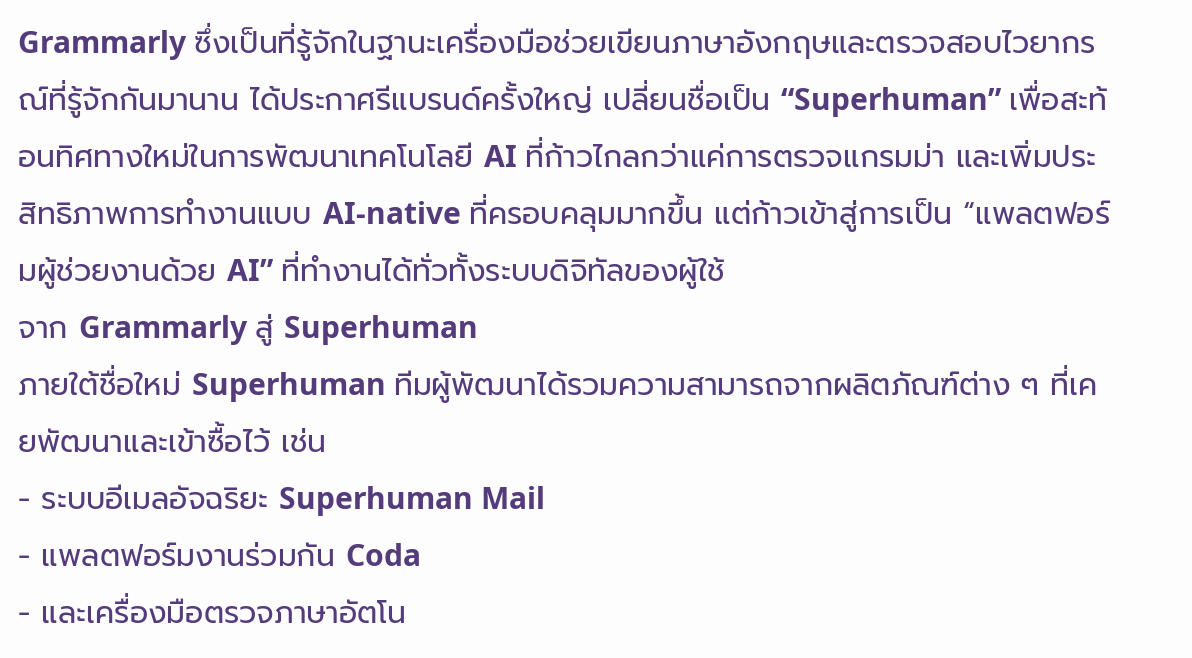Grammarly ซึ่งเป็นที่รู้จักในฐานะเครื่องมือช่วยเขียนภาษาอังกฤษและตรวจสอบไวยากรณ์ที่รู้จักกันมานาน ได้ประกาศรีแบรนด์ครั้งใหญ่ เปลี่ยนชื่อเป็น “Superhuman” เพื่อสะท้อนทิศทางใหม่ในการพัฒนาเทคโนโลยี AI ที่ก้าวไกลกว่าแค่การตรวจแกรมม่า และเพิ่มประสิทธิภาพการทำงานแบบ AI-native ที่ครอบคลุมมากขึ้น แต่ก้าวเข้าสู่การเป็น “แพลตฟอร์มผู้ช่วยงานด้วย AI” ที่ทำงานได้ทั่วทั้งระบบดิจิทัลของผู้ใช้
จาก Grammarly สู่ Superhuman
ภายใต้ชื่อใหม่ Superhuman ทีมผู้พัฒนาได้รวมความสามารถจากผลิตภัณฑ์ต่าง ๆ ที่เคยพัฒนาและเข้าซื้อไว้ เช่น
- ระบบอีเมลอัจฉริยะ Superhuman Mail
- แพลตฟอร์มงานร่วมกัน Coda
- และเครื่องมือตรวจภาษาอัตโน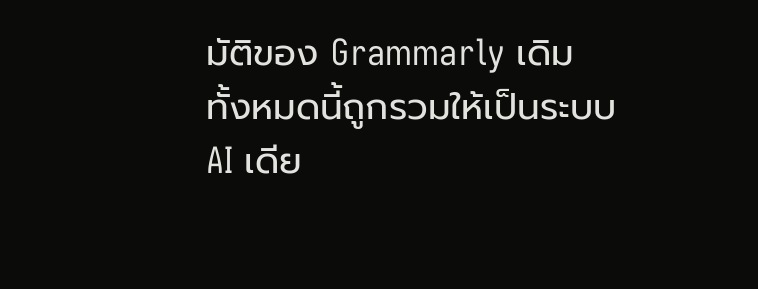มัติของ Grammarly เดิม
ทั้งหมดนี้ถูกรวมให้เป็นระบบ AI เดีย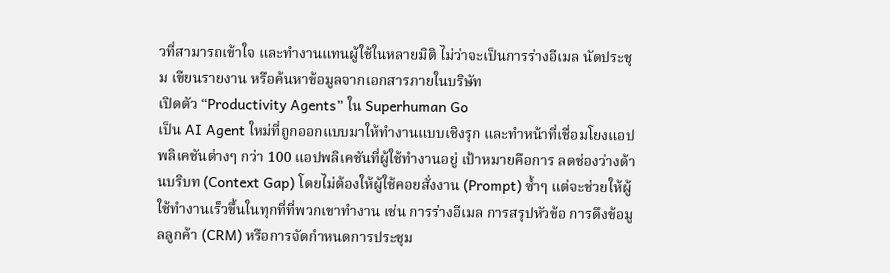วที่สามารถเข้าใจ และทำงานแทนผู้ใช้ในหลายมิติ ไม่ว่าจะเป็นการร่างอีเมล นัดประชุม เขียนรายงาน หรือค้นหาข้อมูลจากเอกสารภายในบริษัท
เปิดตัว “Productivity Agents” ใน Superhuman Go
เป็น AI Agent ใหม่ที่ถูกออกแบบมาให้ทำงานแบบเชิงรุก และทำหน้าที่เชื่อมโยงแอปพลิเคชันต่างๆ กว่า 100 แอปพลิเคชันที่ผู้ใช้ทำงานอยู่ เป้าหมายคือการ ลดช่องว่างด้านบริบท (Context Gap) โดยไม่ต้องให้ผู้ใช้คอยสั่งงาน (Prompt) ซ้ำๆ แต่จะช่วยให้ผู้ใช้ทำงานเร็วขึ้นในทุกที่ที่พวกเขาทำงาน เช่น การร่างอีเมล การสรุปหัวข้อ การดึงข้อมูลลูกค้า (CRM) หรือการจัดกำหนดการประชุม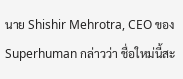นาย Shishir Mehrotra, CEO ของ Superhuman กล่าวว่า ชื่อใหม่นี้สะ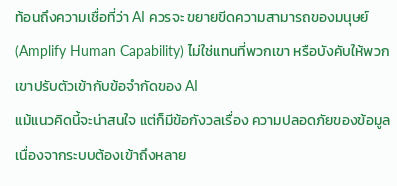ท้อนถึงความเชื่อที่ว่า AI ควรจะ ขยายขีดความสามารถของมนุษย์ (Amplify Human Capability) ไม่ใช่แทนที่พวกเขา หรือบังคับให้พวกเขาปรับตัวเข้ากับข้อจำกัดของ AI
แม้แนวคิดนี้จะน่าสนใจ แต่ก็มีข้อกังวลเรื่อง ความปลอดภัยของข้อมูล เนื่องจากระบบต้องเข้าถึงหลาย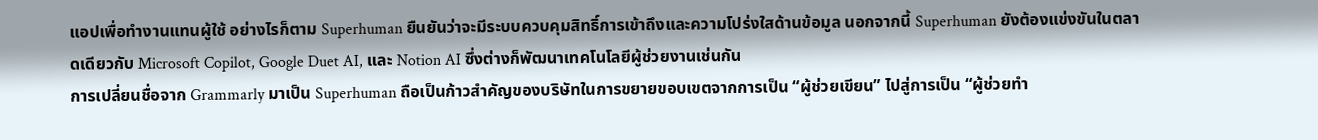แอปเพื่อทำงานแทนผู้ใช้ อย่างไรก็ตาม Superhuman ยืนยันว่าจะมีระบบควบคุมสิทธิ์การเข้าถึงและความโปร่งใสด้านข้อมูล นอกจากนี้ Superhuman ยังต้องแข่งขันในตลาดเดียวกับ Microsoft Copilot, Google Duet AI, และ Notion AI ซึ่งต่างก็พัฒนาเทคโนโลยีผู้ช่วยงานเช่นกัน
การเปลี่ยนชื่อจาก Grammarly มาเป็น Superhuman ถือเป็นก้าวสำคัญของบริษัทในการขยายขอบเขตจากการเป็น “ผู้ช่วยเขียน” ไปสู่การเป็น “ผู้ช่วยทำ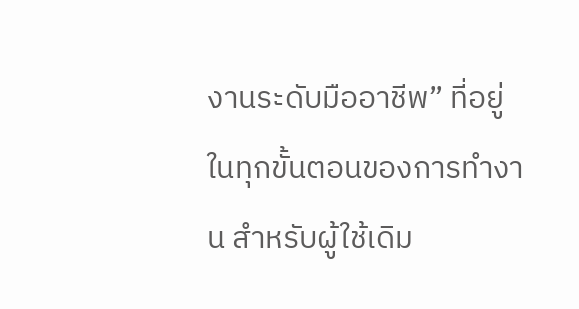งานระดับมืออาชีพ” ที่อยู่ในทุกขั้นตอนของการทำงาน สำหรับผู้ใช้เดิม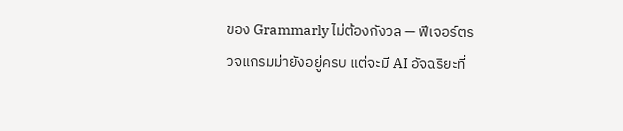ของ Grammarly ไม่ต้องกังวล — ฟีเจอร์ตรวจแกรมม่ายังอยู่ครบ แต่จะมี AI อัจฉริยะที่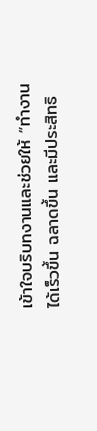เข้าใจบริบทงานและช่วยให้ “ทำงานได้เร็วขึ้น ฉลาดขึ้น และมีประสิทธิ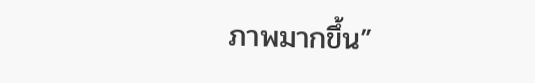ภาพมากขึ้น”